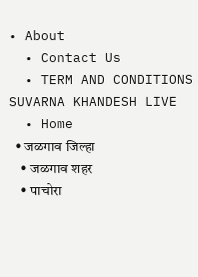• About
  • Contact Us
  • TERM AND CONDITIONS
SUVARNA KHANDESH LIVE
  • Home
  • जळगाव जिल्हा
    • जळगाव शहर
    • पाचोरा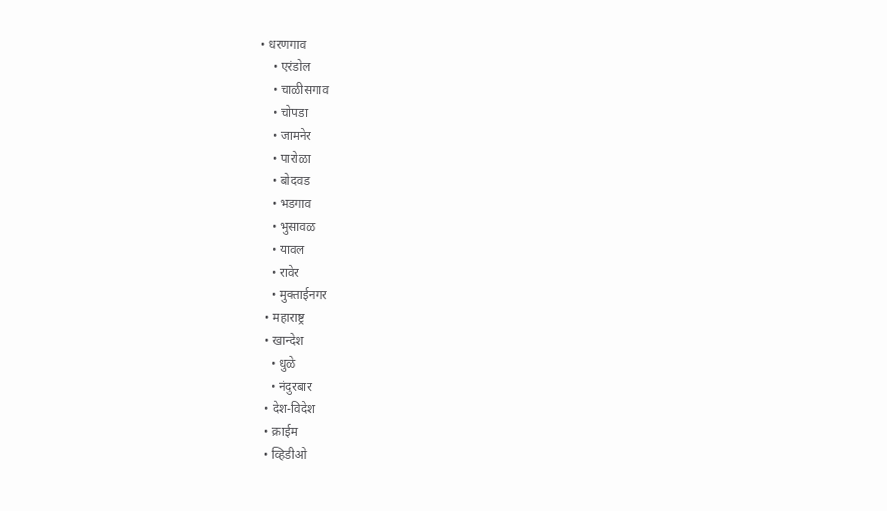• धरणगाव
    • एरंडोल
    • चाळीसगाव
    • चोपडा
    • जामनेर
    • पारोळा
    • बोदवड
    • भडगाव
    • भुसावळ
    • यावल
    • रावेर
    • मुक्ताईनगर
  • महाराष्ट्र
  • खान्देश
    • धुळे
    • नंदुरबार
  • देश-विदेश
  • क्राईम
  • व्हिडीओ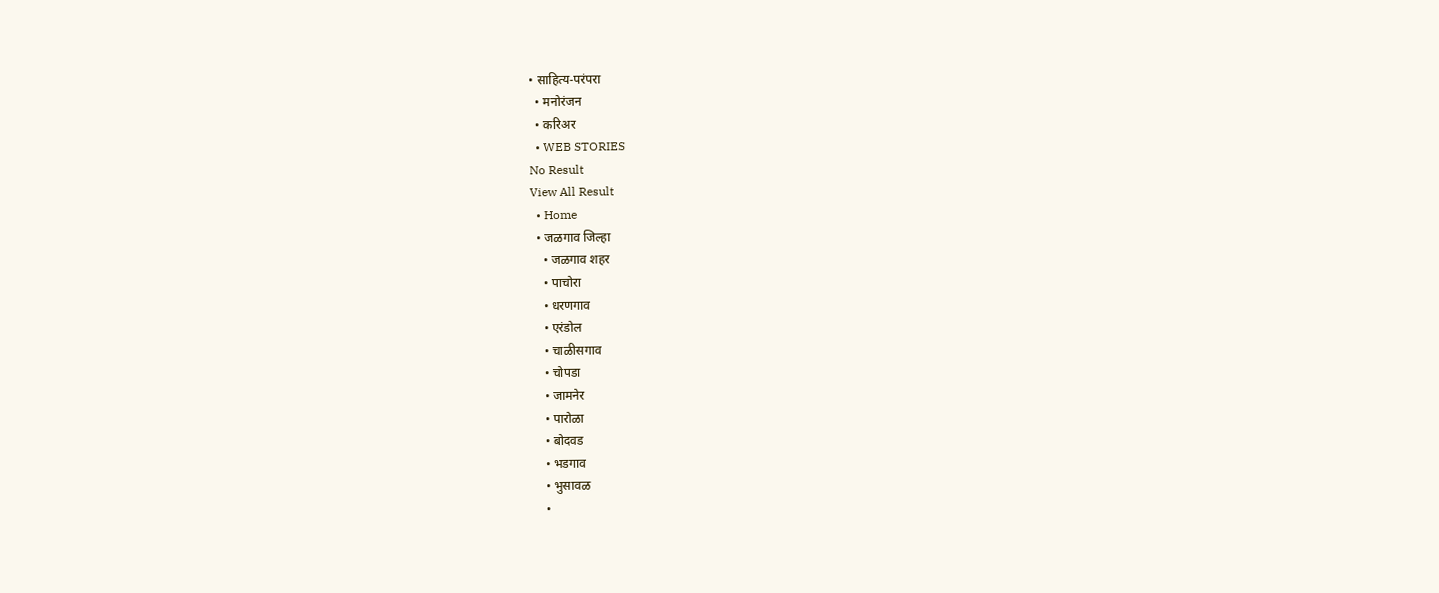• साहित्य-परंपरा
  • मनोरंजन
  • करिअर
  • WEB STORIES
No Result
View All Result
  • Home
  • जळगाव जिल्हा
    • जळगाव शहर
    • पाचोरा
    • धरणगाव
    • एरंडोल
    • चाळीसगाव
    • चोपडा
    • जामनेर
    • पारोळा
    • बोदवड
    • भडगाव
    • भुसावळ
    •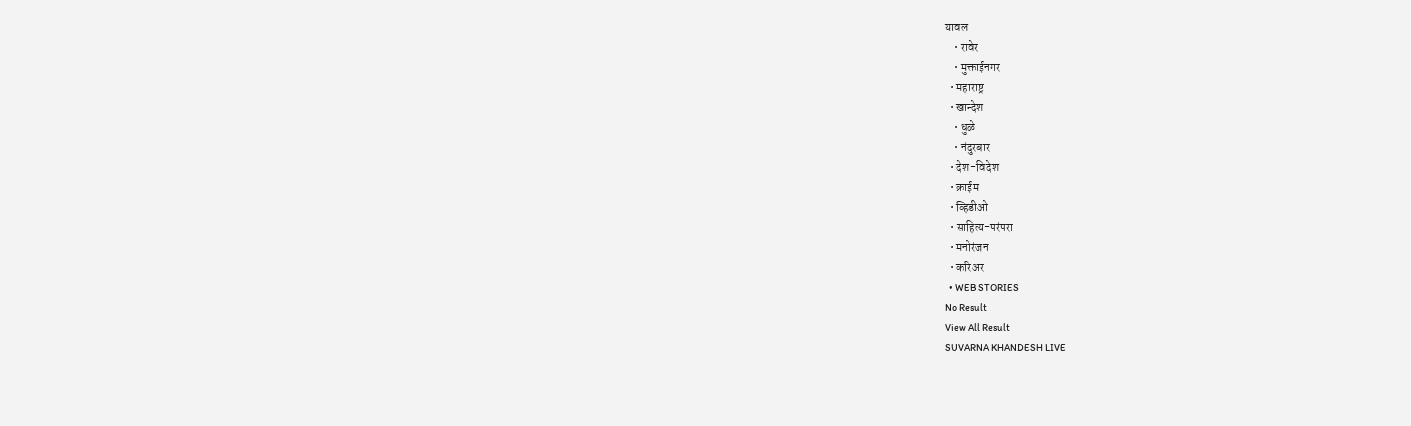यावल
    • रावेर
    • मुक्ताईनगर
  • महाराष्ट्र
  • खान्देश
    • धुळे
    • नंदुरबार
  • देश-विदेश
  • क्राईम
  • व्हिडीओ
  • साहित्य-परंपरा
  • मनोरंजन
  • करिअर
  • WEB STORIES
No Result
View All Result
SUVARNA KHANDESH LIVE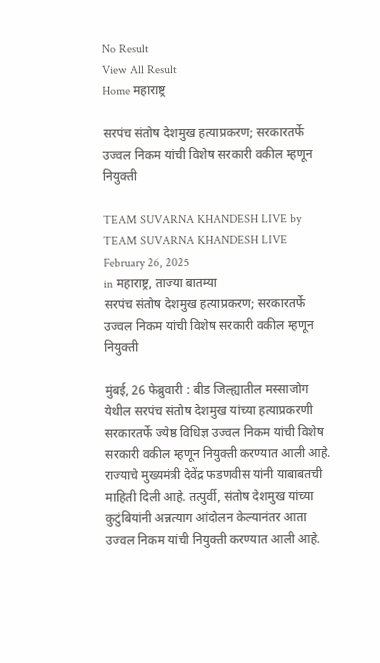No Result
View All Result
Home महाराष्ट्र

सरपंच संतोष देशमुख हत्याप्रकरण; सरकारतर्फे उज्वल निकम यांची विशेष सरकारी वकील म्हणून नियुक्ती

TEAM SUVARNA KHANDESH LIVE by TEAM SUVARNA KHANDESH LIVE
February 26, 2025
in महाराष्ट्र, ताज्या बातम्या
सरपंच संतोष देशमुख हत्याप्रकरण; सरकारतर्फे उज्वल निकम यांची विशेष सरकारी वकील म्हणून नियुक्ती

मुंबई, 26 फेब्रुवारी : बीड जिल्ह्यातील मस्साजोग येथील सरपंच संतोष देशमुख यांच्या हत्याप्रकरणी सरकारतर्फे ज्येष्ठ विधिज्ञ उज्वल निकम यांची विशेष सरकारी वकील म्हणून नियुक्ती करण्यात आली आहे. राज्याचे मुख्यमंत्री देवेंद्र फडणवीस यांनी याबाबतची माहिती दिली आहे. तत्पुर्वी, संतोष देशमुख यांच्या कुटुंबियांनी अन्नत्याग आंदोलन केल्यानंतर आता उज्वल निकम यांची नियुक्ती करण्यात आली आहे.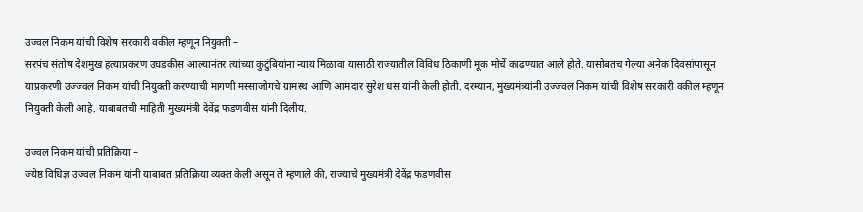उज्वल निकम यांची विशेष सरकारी वकील म्हणून नियुक्ती –
सरपंच संतोष देशमुख हत्याप्रकरण उघडकीस आल्यानंतर त्यांच्या कुटुंबियांना न्याय मिळावा यासाठी राज्यातील विविध ठिकाणी मूक मोर्चे काढण्यात आले होते. यासोबतच गेल्या अनेक दिवसांपासून याप्रकरणी उज्ज्वल निकम यांची नियुक्ती करण्याची मागणी मस्साजोगचे ग्रामस्थ आणि आमदार सुरेश धस यांनी केली होती. दरम्यान, मुख्यमंत्र्यांनी उज्ज्वल निकम यांची विशेष सरकारी वकील म्हणून नियुक्ती केली आहे. याबाबतची माहिती मुख्यमंत्री देवेंद्र फडणवीस यांनी दिलीय.

उज्वल निकम यांची प्रतिक्रिया –
ज्येष्ठ विधिज्ञ उज्वल निकम यांनी याबाबत प्रतिक्रिया व्यक्त केली असून ते म्हणाले की, राज्याचे मुख्यमंत्री देवेंद्र फडणवीस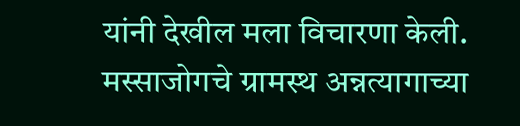यांनी देखील मला विचारणा केली. मस्साजोगचे ग्रामस्थ अन्नत्यागाच्या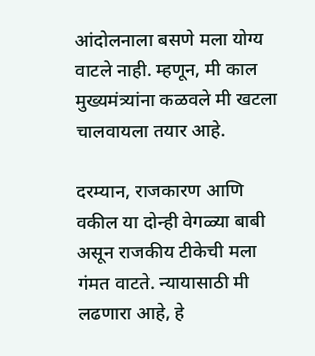आंदोलनाला बसणे मला योग्य वाटले नाही. म्हणून, मी काल मुख्यमंत्र्यांना कळवले मी खटला चालवायला तयार आहे.

दरम्यान, राजकारण आणि वकील या दोन्ही वेगळ्या बाबी असून राजकीय टीकेची मला गंमत वाटते. न्यायासाठी मी लढणारा आहे, हे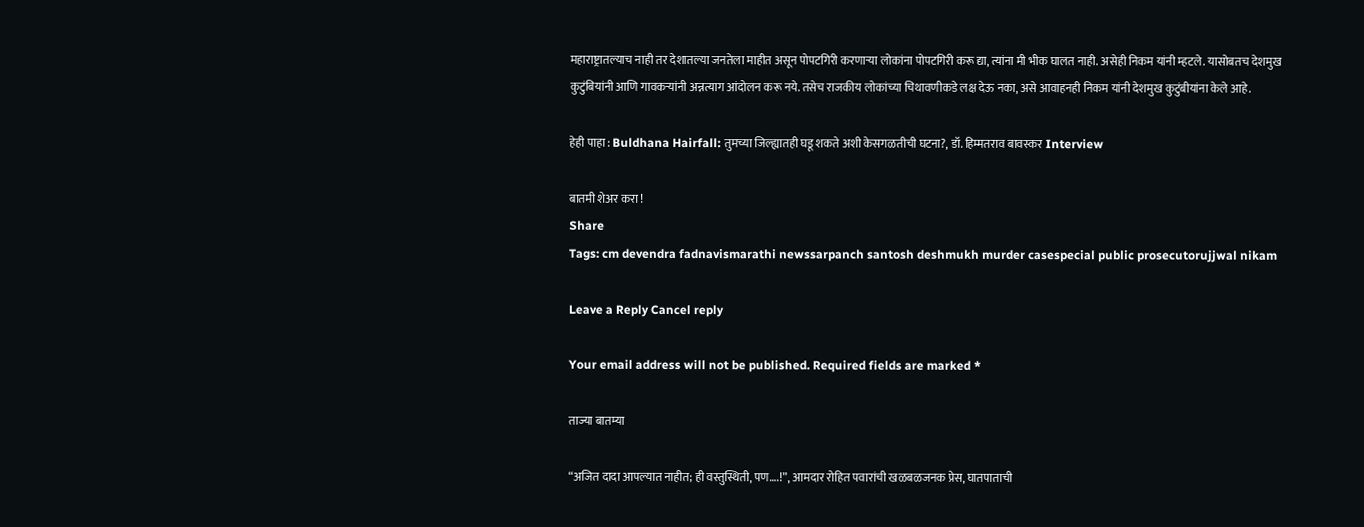महाराष्ट्रातल्याच नाही तर देशातल्या जनतेला माहीत असून पोपटगिरी करणाऱ्या लोकांना पोपटगिरी करू द्या, त्यांना मी भीक घालत नाही. असेही निकम यांनी म्हटले. यासोबतच देशमुख कुटुंबियांनी आणि गावकऱ्यांनी अन्नत्याग आंदोलन करू नये. तसेच राजकीय लोकांच्या चिथावणीकडे लक्ष देऊ नका, असे आवाहनही निकम यांनी देशमुख कुटुंबीयांना केले आहे.

हेही पाहा : Buldhana Hairfall: तुमच्या जिल्ह्यातही घडू शकते अशी केसगळतीची घटना?, डॉ. हिम्मतराव बावस्कर Interview

बातमी शेअर करा !
Share
Tags: cm devendra fadnavismarathi newssarpanch santosh deshmukh murder casespecial public prosecutorujjwal nikam

Leave a Reply Cancel reply

Your email address will not be published. Required fields are marked *

ताज्या बातम्या

“अजित दादा आपल्यात नाहीत; ही वस्तुस्थिती, पण….!”, आमदार रोहित पवारांची खळबळजनक प्रेस, घातपाताची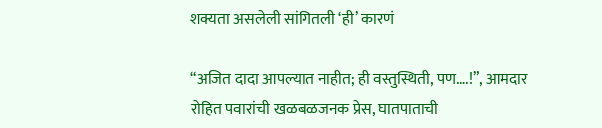शक्यता असलेली सांगितली ‘ही’ कारणं

“अजित दादा आपल्यात नाहीत; ही वस्तुस्थिती, पण….!”, आमदार रोहित पवारांची खळबळजनक प्रेस, घातपाताची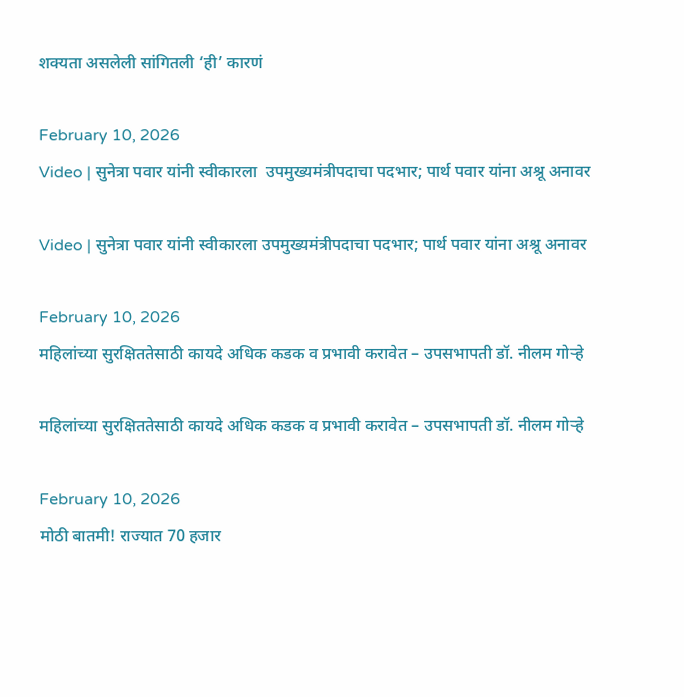शक्यता असलेली सांगितली ‘ही’ कारणं

February 10, 2026
Video | सुनेत्रा पवार यांनी स्वीकारला  उपमुख्यमंत्रीपदाचा पदभार; पार्थ पवार यांना अश्रू अनावर

Video | सुनेत्रा पवार यांनी स्वीकारला उपमुख्यमंत्रीपदाचा पदभार; पार्थ पवार यांना अश्रू अनावर

February 10, 2026
महिलांच्या सुरक्षिततेसाठी कायदे अधिक कडक व प्रभावी करावेत – उपसभापती डॉ. नीलम गोऱ्हे

महिलांच्या सुरक्षिततेसाठी कायदे अधिक कडक व प्रभावी करावेत – उपसभापती डॉ. नीलम गोऱ्हे

February 10, 2026
मोठी बातमी! राज्यात 70 हजार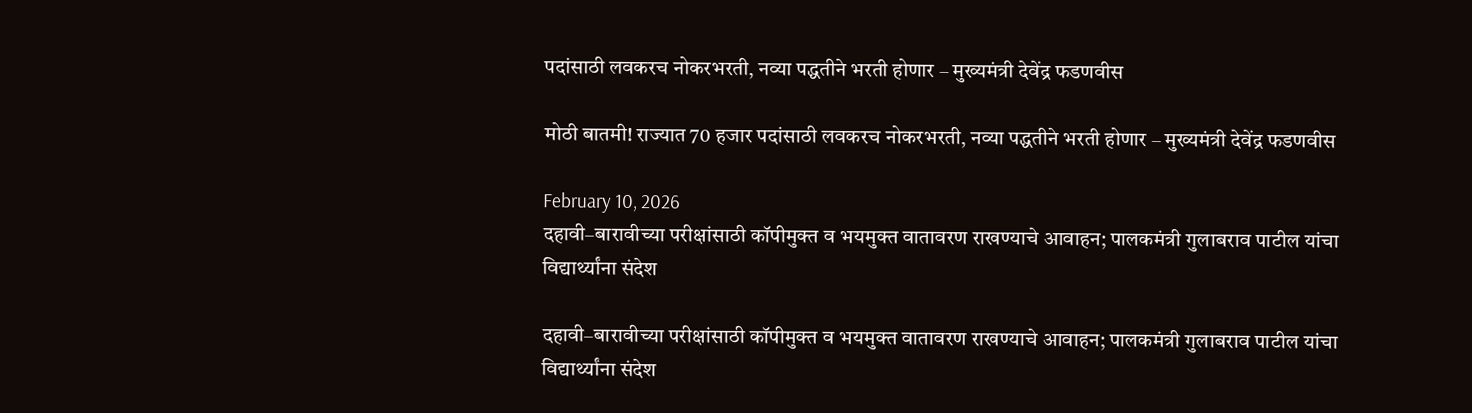पदांसाठी लवकरच नोकरभरती, नव्या पद्धतीने भरती होणार – मुख्यमंत्री देवेंद्र फडणवीस

मोठी बातमी! राज्यात 70 हजार पदांसाठी लवकरच नोकरभरती, नव्या पद्धतीने भरती होणार – मुख्यमंत्री देवेंद्र फडणवीस

February 10, 2026
दहावी–बारावीच्या परीक्षांसाठी कॉपीमुक्त व भयमुक्त वातावरण राखण्याचे आवाहन; पालकमंत्री गुलाबराव पाटील यांचा विद्यार्थ्यांना संदेश

दहावी–बारावीच्या परीक्षांसाठी कॉपीमुक्त व भयमुक्त वातावरण राखण्याचे आवाहन; पालकमंत्री गुलाबराव पाटील यांचा विद्यार्थ्यांना संदेश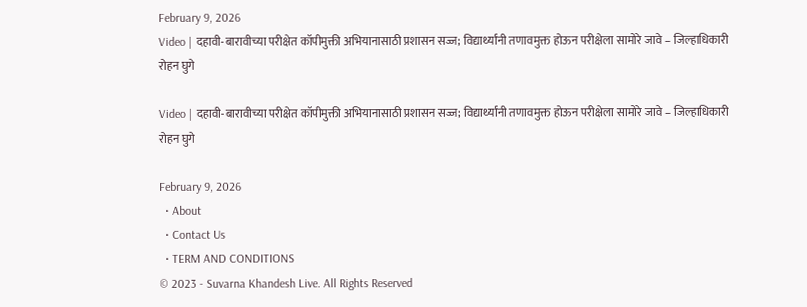February 9, 2026
Video | दहावी-बारावीच्या परीक्षेत कॉपीमुक्ती अभियानासाठी प्रशासन सज्ज; विद्यार्थ्यांनी तणावमुक्त होऊन परीक्षेला सामोरे जावे – जिल्हाधिकारी रोहन घुगे

Video | दहावी-बारावीच्या परीक्षेत कॉपीमुक्ती अभियानासाठी प्रशासन सज्ज; विद्यार्थ्यांनी तणावमुक्त होऊन परीक्षेला सामोरे जावे – जिल्हाधिकारी रोहन घुगे

February 9, 2026
  • About
  • Contact Us
  • TERM AND CONDITIONS
© 2023 - Suvarna Khandesh Live. All Rights Reserved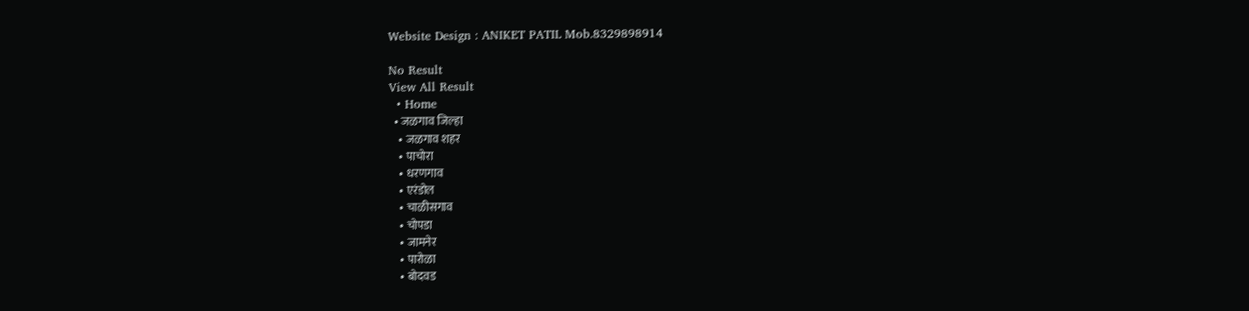Website Design : ANIKET PATIL Mob.8329898914

No Result
View All Result
  • Home
  • जळगाव जिल्हा
    • जळगाव शहर
    • पाचोरा
    • धरणगाव
    • एरंडोल
    • चाळीसगाव
    • चोपडा
    • जामनेर
    • पारोळा
    • बोदवड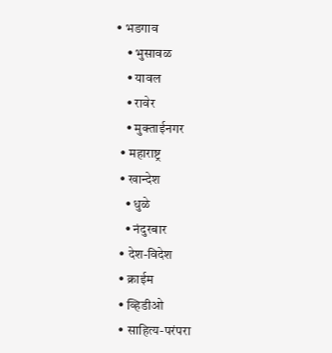• भडगाव
    • भुसावळ
    • यावल
    • रावेर
    • मुक्ताईनगर
  • महाराष्ट्र
  • खान्देश
    • धुळे
    • नंदुरबार
  • देश-विदेश
  • क्राईम
  • व्हिडीओ
  • साहित्य-परंपरा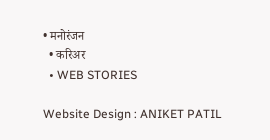• मनोरंजन
  • करिअर
  • WEB STORIES

Website Design : ANIKET PATIL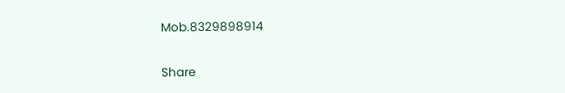Mob.8329898914

Share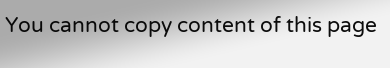You cannot copy content of this page